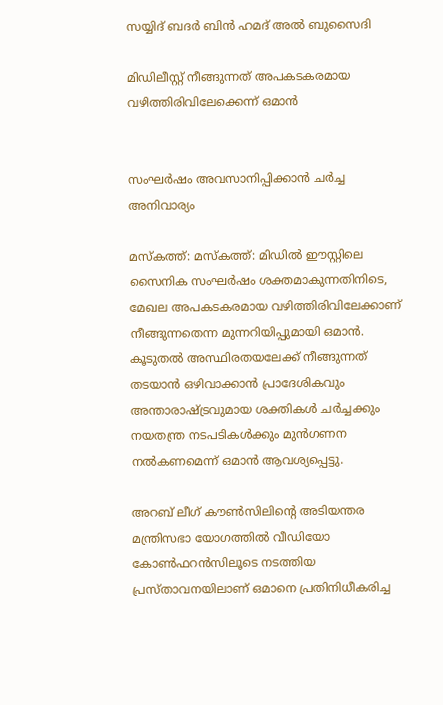സയ്യിദ് ബദർ ബിൻ ഹമദ് അൽ ബുസൈദി

മിഡിലീസ്റ്റ് നീങ്ങുന്നത് അപകടകരമായ വഴിത്തിരിവിലേക്കെന്ന് ഒമാൻ


സംഘർഷം അവസാനിപ്പിക്കാൻ ചർച്ച അനിവാര്യം

മസ്‌കത്ത്: മസ്‌കത്ത്: മിഡിൽ ഈസ്റ്റിലെ സൈനിക സംഘർഷം ശക്തമാകുന്നതിനിടെ, മേഖല അപകടകരമായ വഴിത്തിരിവിലേക്കാണ് നീങ്ങുന്നതെന്ന മുന്നറിയിപ്പുമായി ഒമാൻ. കൂടുതൽ അസ്ഥിരതയലേക്ക് നീങ്ങുന്നത് തടയാൻ ഒഴിവാക്കാൻ പ്രാദേശികവും അന്താരാഷ്ട്രവുമായ ശക്തികൾ ചർച്ചക്കും നയതന്ത്ര നടപടികൾക്കും മുൻഗണന നൽകണമെന്ന് ഒമാൻ ആവശ്യപ്പെട്ടു.

അറബ് ലീഗ് കൗൺസിലിന്റെ അടിയന്തര മന്ത്രിസഭാ യോഗത്തിൽ വീഡിയോ കോൺഫറൻസിലൂടെ നടത്തിയ പ്രസ്താവനയിലാണ് ഒമാനെ പ്രതിനിധീകരിച്ച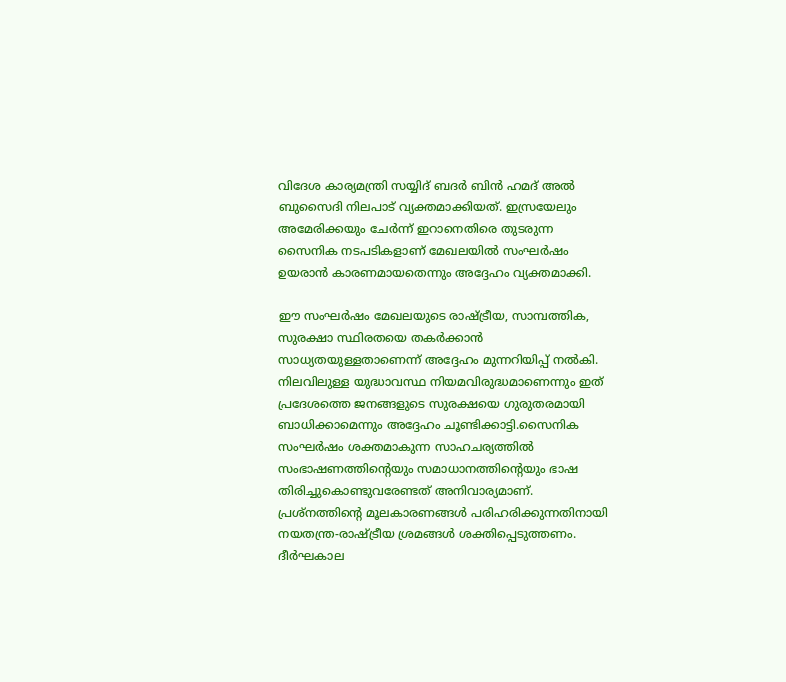വിദേശ കാര്യമന്ത്രി സയ്യിദ് ബദർ ബിൻ ഹമദ് അൽ ബുസൈദി നിലപാട് വ്യക്തമാക്കിയത്. ഇസ്രയേലും അമേരിക്കയും ചേർന്ന് ഇറാനെതിരെ തുടരുന്ന സൈനിക നടപടികളാണ് മേഖലയിൽ സംഘർഷം ഉയരാൻ കാരണമായതെന്നും അദ്ദേഹം വ്യക്തമാക്കി.

ഈ സംഘർഷം മേഖലയുടെ രാഷ്ട്രീയ, സാമ്പത്തിക, സുരക്ഷാ സ്ഥിരതയെ തകർക്കാൻ സാധ്യതയുള്ളതാണെന്ന് അദ്ദേഹം മുന്നറിയിപ്പ് നൽകി. നിലവിലുള്ള യുദ്ധാവസ്ഥ നിയമവിരുദ്ധമാണെന്നും ഇത് പ്രദേശത്തെ ജനങ്ങളുടെ സുരക്ഷയെ ഗുരുതരമായി ബാധിക്കാമെന്നും അദ്ദേഹം ചൂണ്ടിക്കാട്ടി.സൈനിക സംഘർഷം ശക്തമാകുന്ന സാഹചര്യത്തിൽ സംഭാഷണത്തിന്റെയും സമാധാനത്തിന്റെയും ഭാഷ തിരിച്ചുകൊണ്ടുവരേണ്ടത് അനിവാര്യമാണ്. പ്രശ്നത്തിന്റെ മൂലകാരണങ്ങൾ പരിഹരിക്കുന്നതിനായി നയതന്ത്ര-രാഷ്ട്രീയ ശ്രമങ്ങൾ ശക്തിപ്പെടുത്തണം. ദീർഘകാല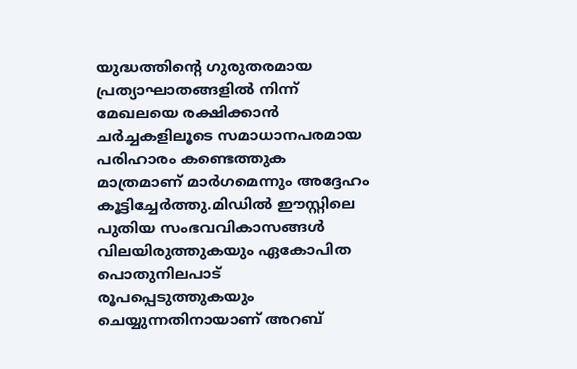യുദ്ധത്തിന്റെ ഗുരുതരമായ പ്രത്യാഘാതങ്ങളിൽ നിന്ന് മേഖലയെ രക്ഷിക്കാൻ ചർച്ചകളിലൂടെ സമാധാനപരമായ പരിഹാരം കണ്ടെത്തുക മാത്രമാണ് മാർഗമെന്നും അദ്ദേഹം കൂട്ടിച്ചേർത്തു.മിഡിൽ ഈസ്റ്റിലെ പുതിയ സംഭവവികാസങ്ങൾ വിലയിരുത്തുകയും ഏകോപിത പൊതുനിലപാട് രൂപപ്പെടുത്തുകയും ചെയ്യുന്നതിനായാണ് അറബ്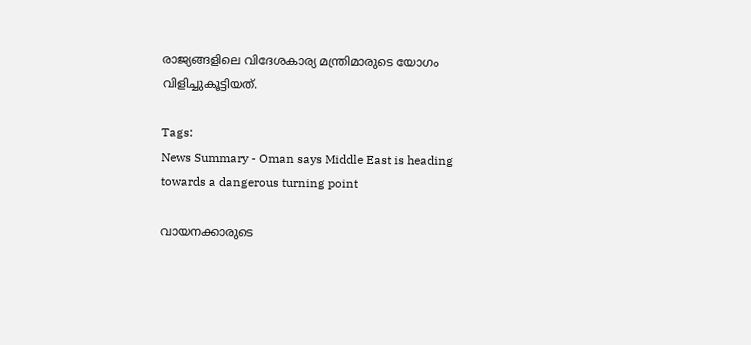രാജ്യങ്ങളിലെ വിദേശകാര്യ മന്ത്രിമാരുടെ യോഗം വിളിച്ചുകൂട്ടിയത്.

Tags:
News Summary - Oman says Middle East is heading towards a dangerous turning point

വായനക്കാരുടെ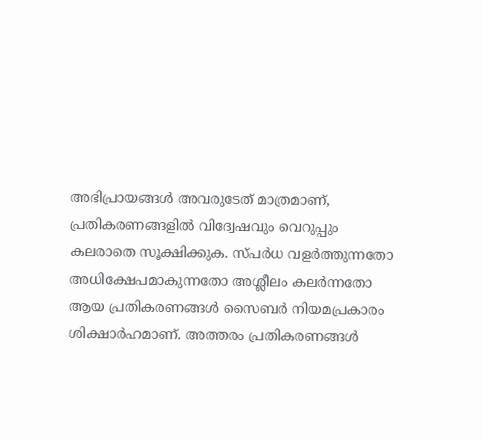അഭിപ്രായങ്ങള്‍ അവരുടേത് മാത്രമാണ്, പ്രതികരണങ്ങളിൽ വിദ്വേഷവും വെറുപ്പും കലരാതെ സൂക്ഷിക്കുക. സ്പർധ വളർത്തുന്നതോ അധിക്ഷേപമാകുന്നതോ അശ്ലീലം കലർന്നതോ ആയ പ്രതികരണങ്ങൾ സൈബർ നിയമപ്രകാരം ശിക്ഷാർഹമാണ്. അത്തരം പ്രതികരണങ്ങൾ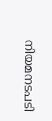നിയമനടപടി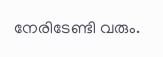നേരിടേണ്ടി വരും.